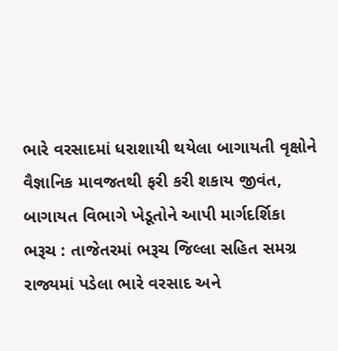ભારે વરસાદમાં ધરાશાયી થયેલા બાગાયતી વૃક્ષોને વૈજ્ઞાનિક માવજતથી ફરી કરી શકાય જીવંત, બાગાયત વિભાગે ખેડૂતોને આપી માર્ગદર્શિકા
ભરૂચ : તાજેતરમાં ભરૂચ જિલ્લા સહિત સમગ્ર રાજ્યમાં પડેલા ભારે વરસાદ અને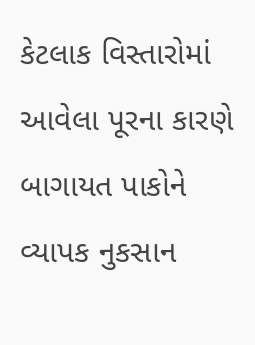કેટલાક વિસ્તારોમાં આવેલા પૂરના કારણે બાગાયત પાકોને વ્યાપક નુકસાન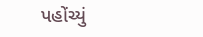પહોંચ્યું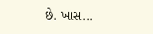છે. ખાસ...